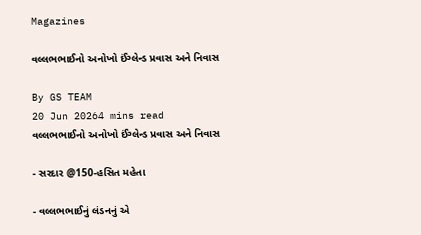Magazines

વલ્લભભાઈનો અનોખો ઈંગ્લેન્ડ પ્રવાસ અને નિવાસ

By GS TEAM
20 Jun 20264 mins read
વલ્લભભાઈનો અનોખો ઈંગ્લેન્ડ પ્રવાસ અને નિવાસ

- સરદાર @150-હસિત મહેતા

- વલ્લભભાઈનું લંડનનું એ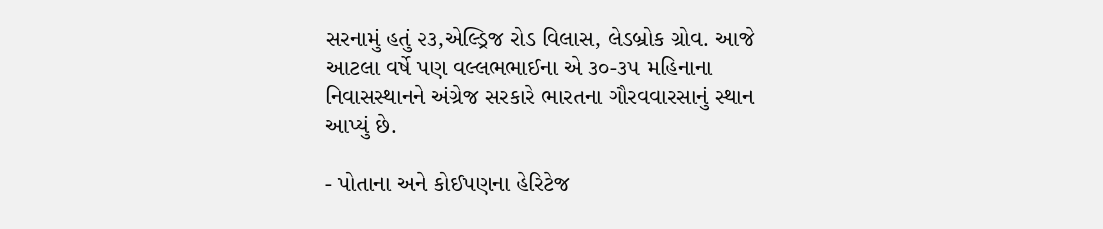સરનામું હતું ૨૩,એલ્ડ્રિજ રોડ વિલાસ, લેડબ્રોક ગ્રોવ. આજે આટલા વર્ષે પણ વલ્લભભાઈના એ ૩૦-૩૫ મહિનાના નિવાસસ્થાનને અંગ્રેજ સરકારે ભારતના ગૌરવવારસાનું સ્થાન આપ્યું છે.

- પોતાના અને કોઈપણના હેરિટેજ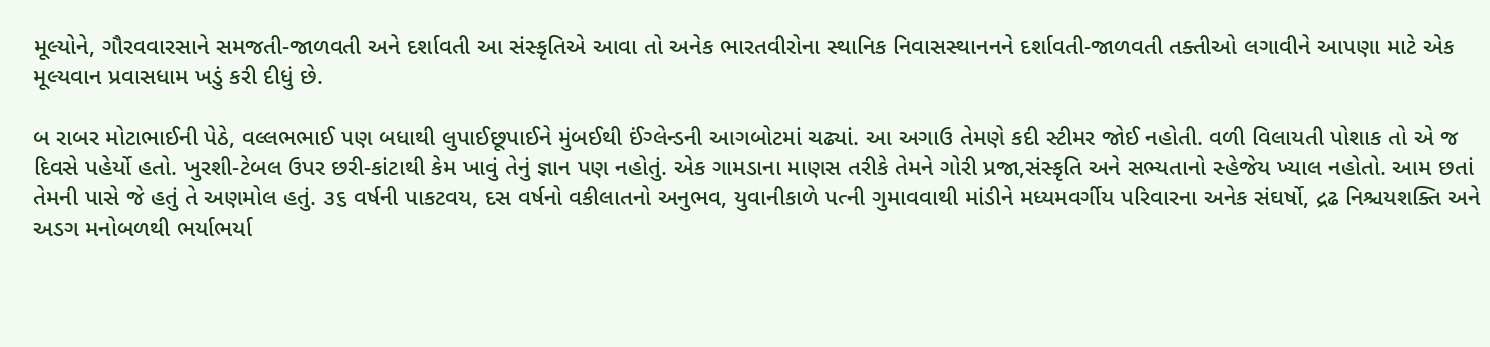મૂલ્યોને, ગૌરવવારસાને સમજતી-જાળવતી અને દર્શાવતી આ સંસ્કૃતિએ આવા તો અનેક ભારતવીરોના સ્થાનિક નિવાસસ્થાનનને દર્શાવતી-જાળવતી તક્તીઓ લગાવીને આપણા માટે એક મૂલ્યવાન પ્રવાસધામ ખડું કરી દીધું છે.

બ રાબર મોટાભાઈની પેઠે, વલ્લભભાઈ પણ બધાથી લુપાઈછૂપાઈને મુંબઈથી ઈંગ્લેન્ડની આગબોટમાં ચઢ્યાં. આ અગાઉ તેમણે કદી સ્ટીમર જોઈ નહોતી. વળી વિલાયતી પોશાક તો એ જ દિવસે પહેર્યો હતો. ખુરશી-ટેબલ ઉપર છરી-કાંટાથી કેમ ખાવું તેનું જ્ઞાન પણ નહોતું. એક ગામડાના માણસ તરીકે તેમને ગોરી પ્રજા,સંસ્કૃતિ અને સભ્યતાનો સ્હેજેય ખ્યાલ નહોતો. આમ છતાં તેમની પાસે જે હતું તે અણમોલ હતું. ૩૬ વર્ષની પાકટવય, દસ વર્ષનો વકીલાતનો અનુભવ, યુવાનીકાળે પત્ની ગુમાવવાથી માંડીને મધ્યમવર્ગીય પરિવારના અનેક સંઘર્ષો, દ્રઢ નિશ્ચયશક્તિ અને અડગ મનોબળથી ભર્યાભર્યા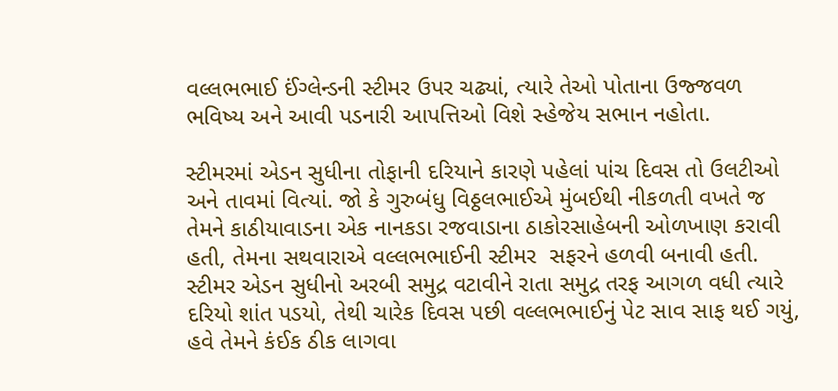વલ્લભભાઈ ઈંગ્લેન્ડની સ્ટીમર ઉપર ચઢ્યાં, ત્યારે તેઓ પોતાના ઉજ્જવળ ભવિષ્ય અને આવી પડનારી આપત્તિઓ વિશે સ્હેજેય સભાન નહોતા.

સ્ટીમરમાં એડન સુધીના તોફાની દરિયાને કારણે પહેલાં પાંચ દિવસ તો ઉલટીઓ અને તાવમાં વિત્યાં. જો કે ગુરુબંધુ વિઠ્ઠલભાઈએ મુંબઈથી નીકળતી વખતે જ તેમને કાઠીયાવાડના એક નાનકડા રજવાડાના ઠાકોરસાહેબની ઓળખાણ કરાવી હતી, તેમના સથવારાએ વલ્લભભાઈની સ્ટીમર  સફરને હળવી બનાવી હતી. સ્ટીમર એડન સુધીનો અરબી સમુદ્ર વટાવીને રાતા સમુદ્ર તરફ આગળ વધી ત્યારે દરિયો શાંત પડયો, તેથી ચારેક દિવસ પછી વલ્લભભાઈનું પેટ સાવ સાફ થઈ ગયું, હવે તેમને કંઈક ઠીક લાગવા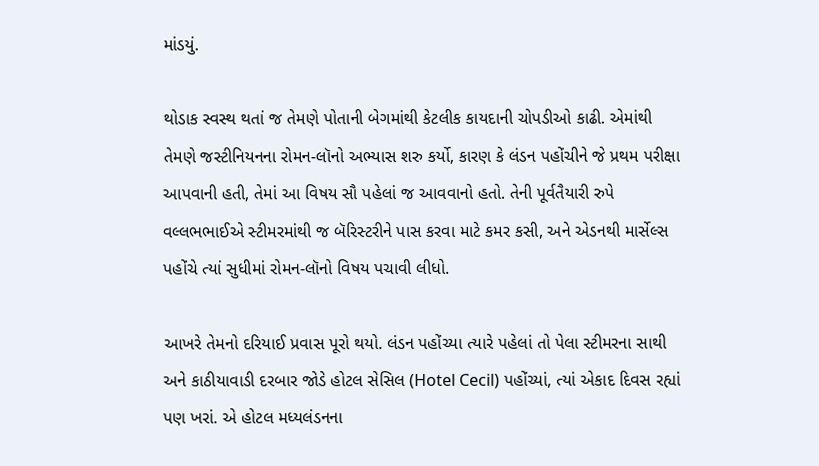માંડયું.

થોડાક સ્વસ્થ થતાં જ તેમણે પોતાની બેગમાંથી કેટલીક કાયદાની ચોપડીઓ કાઢી. એમાંથી તેમણે જસ્ટીનિયનના રોમન-લૉનો અભ્યાસ શરુ કર્યો, કારણ કે લંડન પહોંચીને જે પ્રથમ પરીક્ષા આપવાની હતી, તેમાં આ વિષય સૌ પહેલાં જ આવવાનો હતો. તેની પૂર્વતૈયારી રુપે વલ્લભભાઈએ સ્ટીમરમાંથી જ બૅરિસ્ટરીને પાસ કરવા માટે કમર કસી, અને એડનથી માર્સેલ્સ પહોંચે ત્યાં સુધીમાં રોમન-લૉનો વિષય પચાવી લીધો.

આખરે તેમનો દરિયાઈ પ્રવાસ પૂરો થયો. લંડન પહોંચ્યા ત્યારે પહેલાં તો પેલા સ્ટીમરના સાથી અને કાઠીયાવાડી દરબાર જોડે હોટલ સેસિલ (Hotel Cecil) પહોંચ્યાં, ત્યાં એકાદ દિવસ રહ્યાં પણ ખરાં. એ હોટલ મધ્યલંડનના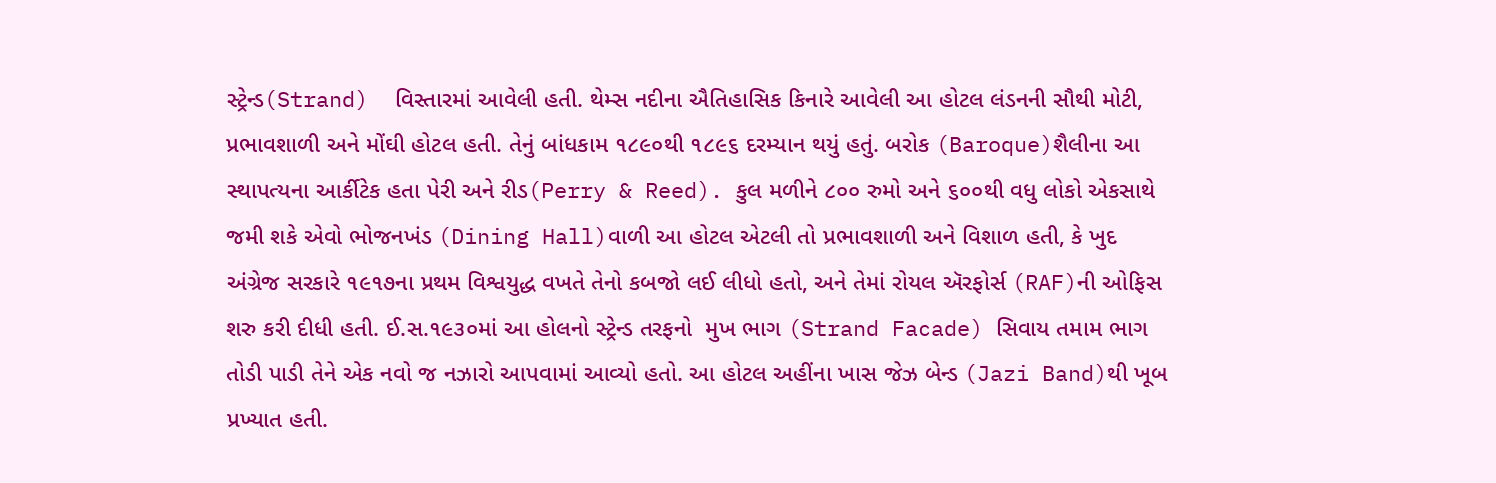સ્ટ્રેન્ડ(Strand)  વિસ્તારમાં આવેલી હતી. થેમ્સ નદીના ઐતિહાસિક કિનારે આવેલી આ હોટલ લંડનની સૌથી મોટી, પ્રભાવશાળી અને મોંઘી હોટલ હતી. તેનું બાંધકામ ૧૮૯૦થી ૧૮૯૬ દરમ્યાન થયું હતું. બરોક (Baroque)શૈલીના આ સ્થાપત્યના આર્કીટેક હતા પેરી અને રીડ(Perry & Reed). કુલ મળીને ૮૦૦ રુમો અને ૬૦૦થી વધુ લોકો એકસાથે જમી શકે એવો ભોજનખંડ (Dining Hall)વાળી આ હોટલ એટલી તો પ્રભાવશાળી અને વિશાળ હતી, કે ખુદ અંગ્રેજ સરકારે ૧૯૧૭ના પ્રથમ વિશ્વયુદ્ધ વખતે તેનો કબજો લઈ લીધો હતો, અને તેમાં રોયલ ઍરફોર્સ (RAF)ની ઓફિસ શરુ કરી દીધી હતી. ઈ.સ.૧૯૩૦માં આ હોલનો સ્ટ્રેન્ડ તરફનો  મુખ ભાગ (Strand Facade) સિવાય તમામ ભાગ તોડી પાડી તેને એક નવો જ નઝારો આપવામાં આવ્યો હતો. આ હોટલ અહીંના ખાસ જેઝ બેન્ડ (Jazi Band)થી ખૂબ પ્રખ્યાત હતી.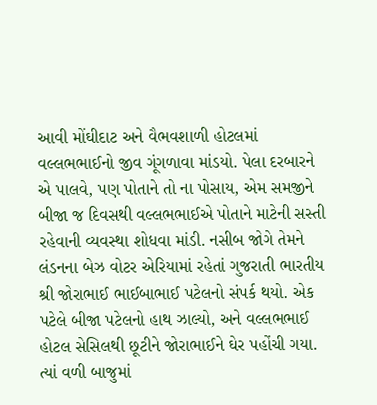આવી મોંઘીદાટ અને વૈભવશાળી હોટલમાં વલ્લભભાઈનો જીવ ગૂંગળાવા માંડયો. પેલા દરબારને એ પાલવે, પણ પોતાને તો ના પોસાય, એમ સમજીને બીજા જ દિવસથી વલ્લભભાઈએ પોતાને માટેની સસ્તી રહેવાની વ્યવસ્થા શોધવા માંડી. નસીબ જોગે તેમને લંડનના બેઝ વોટર એરિયામાં રહેતાં ગુજરાતી ભારતીય શ્રી જોરાભાઈ ભાઈબાભાઈ પટેલનો સંપર્ક થયો. એક પટેલે બીજા પટેલનો હાથ ઝાલ્યો, અને વલ્લભભાઈ હોટલ સેસિલથી છૂટીને જોરાભાઈને ઘેર પહોંચી ગયા. ત્યાં વળી બાજુમાં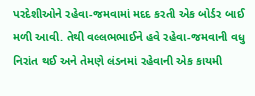પરદેશીઓને રહેવા-જમવામાં મદદ કરતી એક બોર્ડર બાઈ મળી આવી. તેથી વલ્લભભાઈને હવે રહેવા-જમવાની વધુ નિરાંત થઈ અને તેમણે લંડનમાં રહેવાની એક કાયમી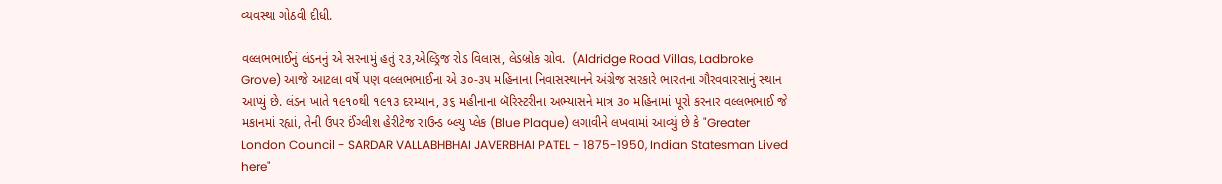વ્યવસ્થા ગોઠવી દીધી.

વલ્લભભાઈનું લંડનનું એ સરનામું હતું ૨૩,એલ્ડ્રિજ રોડ વિલાસ, લેડબ્રોક ગ્રોવ.  (Aldridge Road Villas, Ladbroke Grove) આજે આટલા વર્ષે પણ વલ્લભભાઈના એ ૩૦-૩૫ મહિનાના નિવાસસ્થાનને અંગ્રેજ સરકારે ભારતના ગૌરવવારસાનું સ્થાન આપ્યું છે. લંડન ખાતે ૧૯૧૦થી ૧૯૧૩ દરમ્યાન, ૩૬ મહીનાના બૅરિસ્ટરીના અભ્યાસને માત્ર ૩૦ મહિનામાં પૂરો કરનાર વલ્લભભાઈ જે મકાનમાં રહ્યાં, તેની ઉપર ઈંગ્લીશ હેરીટેજ રાઉન્ડ બ્લ્યુ પ્લેક (Blue Plaque) લગાવીને લખવામાં આવ્યું છે કે "Greater London Council - SARDAR VALLABHBHAI JAVERBHAI PATEL - 1875-1950, Indian Statesman Lived here"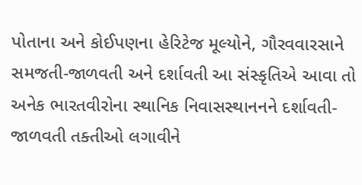પોતાના અને કોઈપણના હેરિટેજ મૂલ્યોને, ગૌરવવારસાને સમજતી-જાળવતી અને દર્શાવતી આ સંસ્કૃતિએ આવા તો અનેક ભારતવીરોના સ્થાનિક નિવાસસ્થાનનને દર્શાવતી-જાળવતી તક્તીઓ લગાવીને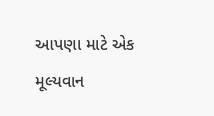આપણા માટે એક મૂલ્યવાન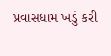પ્રવાસધામ ખડું કરી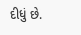દીધું છે.